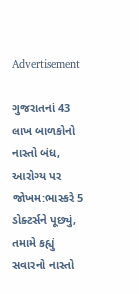Advertisement

ગુજરાતનાં 43 લાખ બાળકોનો નાસ્તો બંધ, આરોગ્ય પર જોખમ:ભાસ્કરે 5 ડોક્ટર્સને પૂછ્યું, તમામે કહ્યું સવારનો નાસ્તો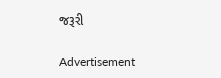જરૂરી

Advertisement